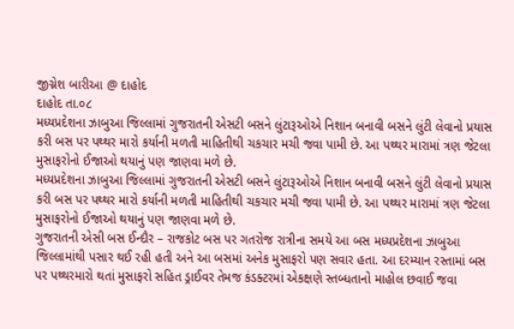જીગ્નેશ બારીઆ @ દાહોદ
દાહોદ તા.૦૮
મધ્યપ્રદેશના ઝાબુઆ જિલ્લામાં ગુજરાતની એસટી બસને લુંટારૂઓએ નિશાન બનાવી બસને લુંટી લેવાનો પ્રયાસ કરી બસ પર પથ્થર મારો કર્યાની મળતી માહિતીથી ચકચાર મચી જવા પામી છે. આ પથ્થર મારામાં ત્રણ જેટલા મુસાફરોનો ઈજાઓ થયાનું પણ જાણવા મળે છે.
મધ્યપ્રદેશના ઝાબુઆ જિલ્લામાં ગુજરાતની એસટી બસને લુંટારૂઓએ નિશાન બનાવી બસને લુંટી લેવાનો પ્રયાસ કરી બસ પર પથ્થર મારો કર્યાની મળતી માહિતીથી ચકચાર મચી જવા પામી છે. આ પથ્થર મારામાં ત્રણ જેટલા મુસાફરોનો ઈજાઓ થયાનું પણ જાણવા મળે છે.
ગુજરાતની એસી બસ ઈન્દૌર – રાજકોટ બસ પર ગતરોજ રાત્રીના સમયે આ બસ મધ્યપ્રદેશના ઝાબુઆ જિલ્લામાંથી પસાર થઈ રહી હતી અને આ બસમાં અનેક મુસાફરો પણ સવાર હતા. આ દરમ્યાન રસ્તામાં બસ પર પથ્થરમારો થતાં મુસાફરો સહિત ડ્રાઈવર તેમજ કંડક્ટરમાં એકક્ષણે સ્તબ્ધતાનો માહોલ છવાઈ જવા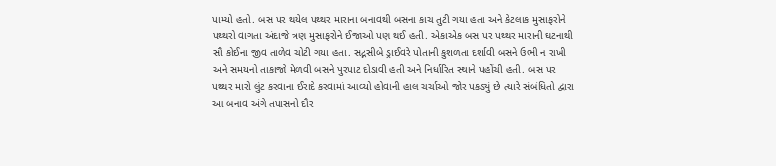પામ્યો હતો. બસ પર થયેલ પથ્થર મારાના બનાવથી બસના કાચ તુટી ગયા હતા અને કેટલાક મુસાફરોને પથ્થરો વાગતા અંદાજે ત્રણ મુસાફરોને ઈજાઓ પણ થઈ હતી. એકાએક બસ પર પથ્થર મારાની ઘટનાથી સૌ કોઈના જીવ તાળેવ ચોટી ગયા હતા. સદ્નસીબે ડ્રાઈવરે પોતાની કુશળતા દર્શાવી બસને ઉભી ન રાખી અને સમયનો તાકાજો મેળવી બસને પુરપાટ દોડાવી હતી અને નિર્ધારિત સ્થાને પહોંચી હતી. બસ પર પથ્થર મારો લુંટ કરવાના ઈરાદે કરવામાં આવ્યો હોવાની હાલ ચર્ચાઓ જોર પકડ્યું છે ત્યારે સંબંધિતો દ્વારા આ બનાવ અંગે તપાસનો દૌર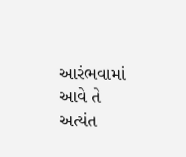આરંભવામાં આવે તે અત્યંત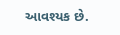આવશ્યક છે.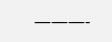———-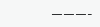———-